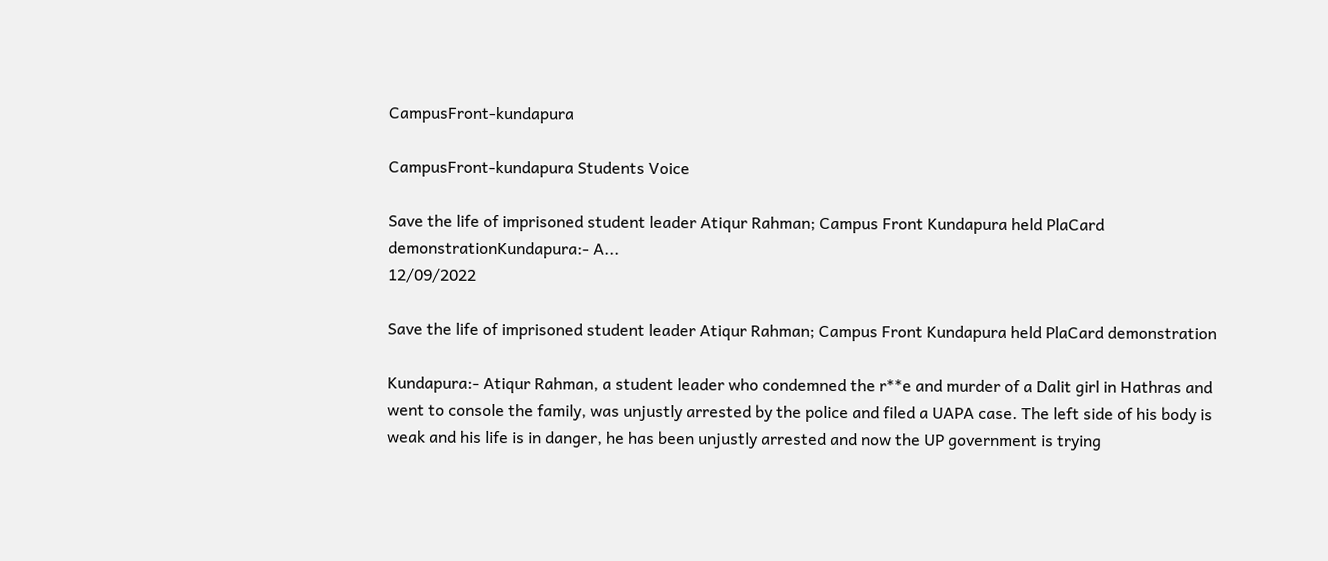CampusFront-kundapura

CampusFront-kundapura Students Voice

Save the life of imprisoned student leader Atiqur Rahman; Campus Front Kundapura held PlaCard demonstrationKundapura:- A...
12/09/2022

Save the life of imprisoned student leader Atiqur Rahman; Campus Front Kundapura held PlaCard demonstration

Kundapura:- Atiqur Rahman, a student leader who condemned the r**e and murder of a Dalit girl in Hathras and went to console the family, was unjustly arrested by the police and filed a UAPA case. The left side of his body is weak and his life is in danger, he has been unjustly arrested and now the UP government is trying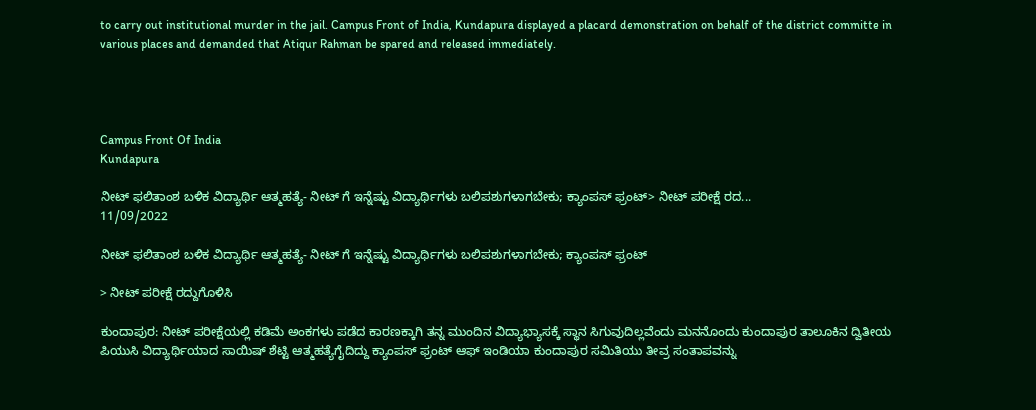to carry out institutional murder in the jail. Campus Front of India, Kundapura displayed a placard demonstration on behalf of the district committe in various places and demanded that Atiqur Rahman be spared and released immediately.




Campus Front Of India
Kundapura

ನೀಟ್ ಫಲಿತಾಂಶ ಬಳಿಕ ವಿದ್ಯಾರ್ಥಿ ಆತ್ಮಹತ್ಯೆ- ನೀಟ್ ಗೆ ಇನ್ನೆಷ್ಟು ವಿದ್ಯಾರ್ಥಿಗಳು ಬಲಿಪಶುಗಳಾಗಬೇಕು; ಕ್ಯಾಂಪಸ್ ಫ್ರಂಟ್> ನೀಟ್ ಪರೀಕ್ಷೆ ರದ...
11/09/2022

ನೀಟ್ ಫಲಿತಾಂಶ ಬಳಿಕ ವಿದ್ಯಾರ್ಥಿ ಆತ್ಮಹತ್ಯೆ- ನೀಟ್ ಗೆ ಇನ್ನೆಷ್ಟು ವಿದ್ಯಾರ್ಥಿಗಳು ಬಲಿಪಶುಗಳಾಗಬೇಕು; ಕ್ಯಾಂಪಸ್ ಫ್ರಂಟ್

> ನೀಟ್ ಪರೀಕ್ಷೆ ರದ್ದುಗೊಳಿಸಿ

ಕುಂದಾಪುರ: ನೀಟ್ ಪರೀಕ್ಷೆಯಲ್ಲಿ ಕಡಿಮೆ ಅಂಕಗಳು ಪಡೆದ ಕಾರಣಕ್ಕಾಗಿ ತನ್ನ ಮುಂದಿನ ವಿದ್ಯಾಭ್ಯಾಸಕ್ಕೆ ಸ್ಥಾನ ಸಿಗುವುದಿಲ್ಲವೆಂದು ಮನನೊಂದು ಕುಂದಾಪುರ ತಾಲೂಕಿನ ದ್ವಿತೀಯ ಪಿಯುಸಿ ವಿದ್ಯಾರ್ಥಿಯಾದ ಸಾಯಿಷ್ ಶೆಟ್ಟಿ ಆತ್ಮಹತ್ಯೆಗೈದಿದ್ದು ಕ್ಯಾಂಪಸ್ ಫ್ರಂಟ್ ಆಫ್ ಇಂಡಿಯಾ ಕುಂದಾಪುರ ಸಮಿತಿಯು ತೀವ್ರ ಸಂತಾಪವನ್ನು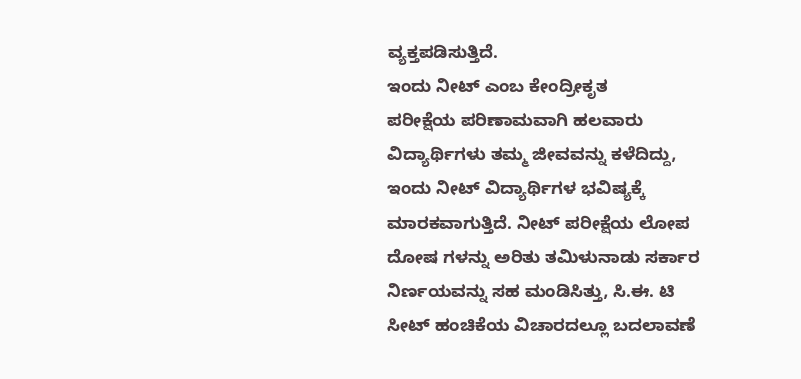ವ್ಯಕ್ತಪಡಿಸುತ್ತಿದೆ.
ಇಂದು ನೀಟ್ ಎಂಬ ಕೇಂದ್ರೀಕೃತ
ಪರೀಕ್ಷೆಯ ಪರಿಣಾಮವಾಗಿ ಹಲವಾರು ವಿದ್ಯಾರ್ಥಿಗಳು ತಮ್ಮ ಜೀವವನ್ನು ಕಳೆದಿದ್ದು, ಇಂದು ನೀಟ್ ವಿದ್ಯಾರ್ಥಿಗಳ ಭವಿಷ್ಯಕ್ಕೆ ಮಾರಕವಾಗುತ್ತಿದೆ. ನೀಟ್ ಪರೀಕ್ಷೆಯ ಲೋಪ ದೋಷ ಗಳನ್ನು ಅರಿತು ತಮಿಳುನಾಡು ಸರ್ಕಾರ ನಿರ್ಣಯವನ್ನು ಸಹ ಮಂಡಿಸಿತ್ತು, ಸಿ.ಈ. ಟಿ ಸೀಟ್ ಹಂಚಿಕೆಯ ವಿಚಾರದಲ್ಲೂ ಬದಲಾವಣೆ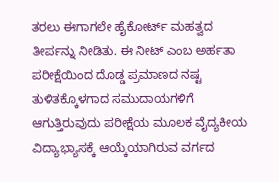ತರಲು ಈಗಾಗಲೇ ಹೈಕೋರ್ಟ್ ಮಹತ್ವದ ತೀರ್ಪನ್ನು ನೀಡಿತು. ಈ ನೀಟ್ ಎಂಬ ಅರ್ಹತಾ ಪರೀಕ್ಷೆಯಿಂದ ದೊಡ್ಡ ಪ್ರಮಾಣದ ನಷ್ಟ ತುಳಿತಕ್ಕೊಳಗಾದ ಸಮುದಾಯಗಳಿಗೆ ಆಗುತ್ತಿರುವುದು ಪರೀಕ್ಷೆಯ ಮೂಲಕ ವೈದ್ಯಕೀಯ ವಿದ್ಯಾಭ್ಯಾಸಕ್ಕೆ ಆಯ್ಕೆಯಾಗಿರುವ ವರ್ಗದ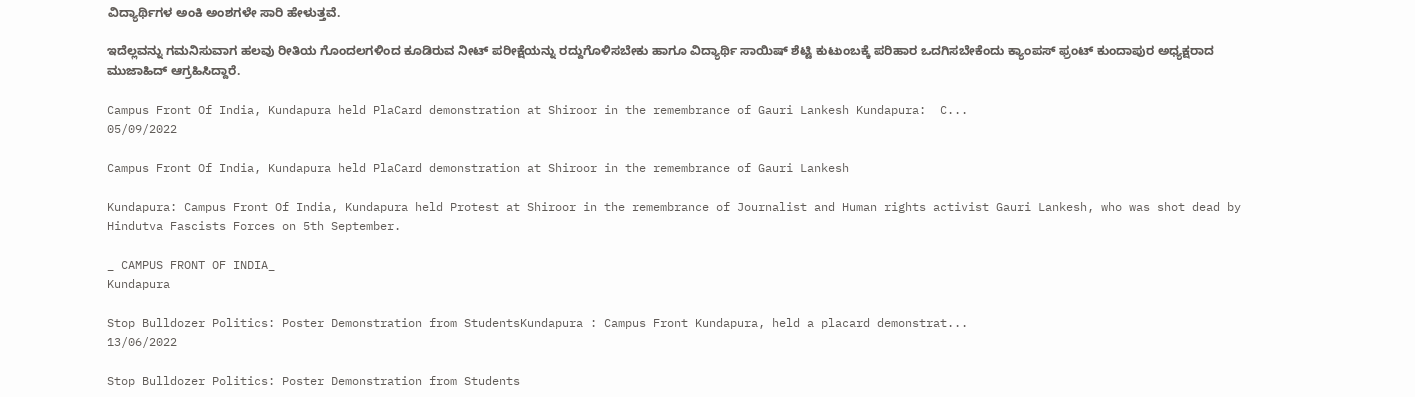ವಿದ್ಯಾರ್ಥಿಗಳ ಅಂಕಿ ಅಂಶಗಳೇ ಸಾರಿ ಹೇಳುತ್ತವೆ.

ಇದೆಲ್ಲವನ್ನು ಗಮನಿಸುವಾಗ ಹಲವು ರೀತಿಯ ಗೊಂದಲಗಳಿಂದ ಕೂಡಿರುವ ನೀಟ್ ಪರೀಕ್ಷೆಯನ್ನು ರದ್ದುಗೊಳಿಸಬೇಕು ಹಾಗೂ ವಿದ್ಯಾರ್ಥಿ ಸಾಯಿಷ್ ಶೆಟ್ಟಿ ಕುಟುಂಬಕ್ಕೆ ಪರಿಹಾರ ಒದಗಿಸಬೇಕೆಂದು ಕ್ಯಾಂಪಸ್ ಫ್ರಂಟ್ ಕುಂದಾಪುರ ಅಧ್ಯಕ್ಷರಾದ ಮುಜಾಹಿದ್ ಆಗ್ರಹಿಸಿದ್ದಾರೆ.

Campus Front Of India, Kundapura held PlaCard demonstration at Shiroor in the remembrance of Gauri Lankesh Kundapura:  C...
05/09/2022

Campus Front Of India, Kundapura held PlaCard demonstration at Shiroor in the remembrance of Gauri Lankesh

Kundapura: Campus Front Of India, Kundapura held Protest at Shiroor in the remembrance of Journalist and Human rights activist Gauri Lankesh, who was shot dead by Hindutva Fascists Forces on 5th September.

_ CAMPUS FRONT OF INDIA_
Kundapura

Stop Bulldozer Politics: Poster Demonstration from StudentsKundapura : Campus Front Kundapura, held a placard demonstrat...
13/06/2022

Stop Bulldozer Politics: Poster Demonstration from Students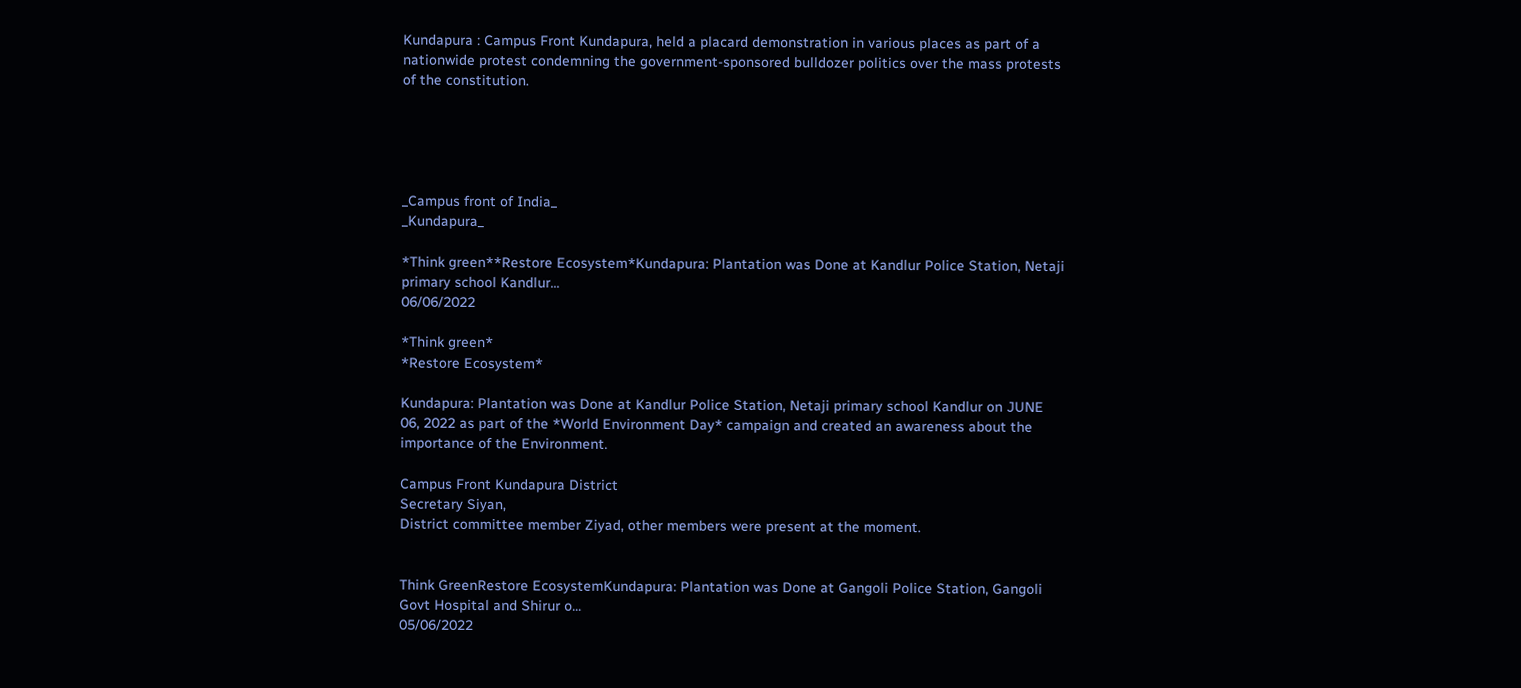Kundapura : Campus Front Kundapura, held a placard demonstration in various places as part of a nationwide protest condemning the government-sponsored bulldozer politics over the mass protests of the constitution.





_Campus front of India_
_Kundapura_

*Think green**Restore Ecosystem*Kundapura: Plantation was Done at Kandlur Police Station, Netaji  primary school Kandlur...
06/06/2022

*Think green*
*Restore Ecosystem*

Kundapura: Plantation was Done at Kandlur Police Station, Netaji primary school Kandlur on JUNE 06, 2022 as part of the *World Environment Day* campaign and created an awareness about the importance of the Environment.

Campus Front Kundapura District
Secretary Siyan,
District committee member Ziyad, other members were present at the moment.


Think GreenRestore EcosystemKundapura: Plantation was Done at Gangoli Police Station, Gangoli Govt Hospital and Shirur o...
05/06/2022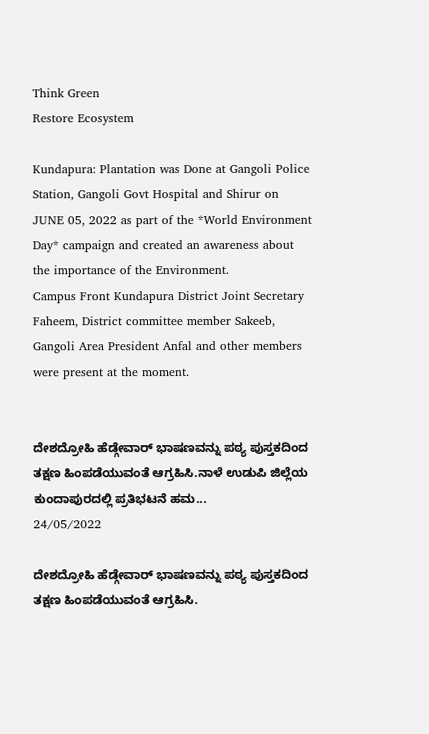Think Green
Restore Ecosystem

Kundapura: Plantation was Done at Gangoli Police Station, Gangoli Govt Hospital and Shirur on JUNE 05, 2022 as part of the *World Environment Day* campaign and created an awareness about the importance of the Environment.
Campus Front Kundapura District Joint Secretary Faheem, District committee member Sakeeb, Gangoli Area President Anfal and other members were present at the moment.


ದೇಶದ್ರೋಹಿ ಹೆಡ್ಗೇವಾರ್ ಭಾಷಣವನ್ನು ಪಠ್ಯ ಪುಸ್ತಕದಿಂದ ತಕ್ಷಣ ಹಿಂಪಡೆಯುವಂತೆ ಆಗ್ರಹಿಸಿ.ನಾಳೆ ಉಡುಪಿ ಜಿಲ್ಲೆಯ ಕುಂದಾಪುರದಲ್ಲಿ ಪ್ರತಿಭಟನೆ ಹಮ...
24/05/2022

ದೇಶದ್ರೋಹಿ ಹೆಡ್ಗೇವಾರ್ ಭಾಷಣವನ್ನು ಪಠ್ಯ ಪುಸ್ತಕದಿಂದ ತಕ್ಷಣ ಹಿಂಪಡೆಯುವಂತೆ ಆಗ್ರಹಿಸಿ.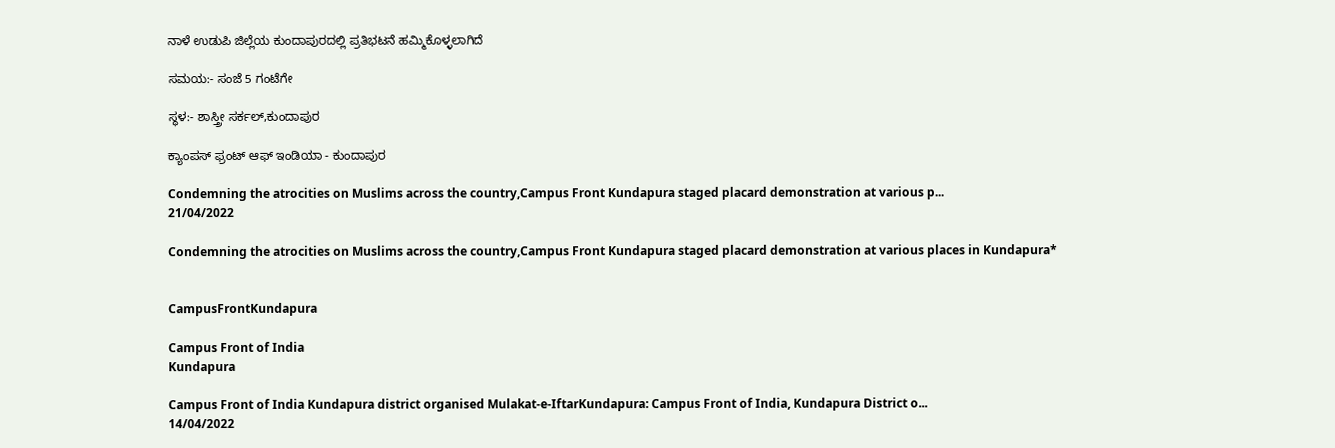ನಾಳೆ ಉಡುಪಿ ಜಿಲ್ಲೆಯ ಕುಂದಾಪುರದಲ್ಲಿ ಪ್ರತಿಭಟನೆ ಹಮ್ಮಿಕೊಳ್ಳಲಾಗಿದೆ

ಸಮಯ:- ಸಂಜೆ 5 ಗಂಟೆಗೇ

ಸ್ಥಳ:- ಶಾಸ್ತ್ರೀ ಸರ್ಕಲ್,ಕುಂದಾಪುರ

ಕ್ಯಾಂಪಸ್ ಫ್ರಂಟ್ ಆಫ್ ಇಂಡಿಯಾ - ಕುಂದಾಪುರ

Condemning the atrocities on Muslims across the country,Campus Front Kundapura staged placard demonstration at various p...
21/04/2022

Condemning the atrocities on Muslims across the country,Campus Front Kundapura staged placard demonstration at various places in Kundapura*


CampusFrontKundapura

Campus Front of India
Kundapura

Campus Front of India Kundapura district organised Mulakat-e-IftarKundapura: Campus Front of India, Kundapura District o...
14/04/2022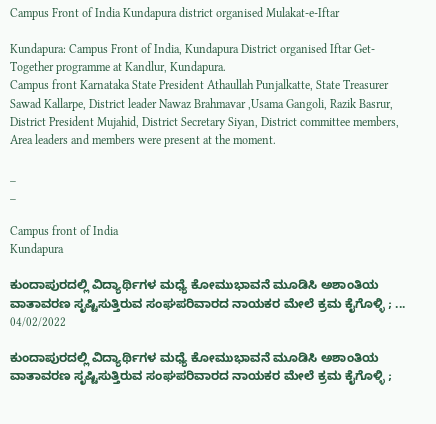Campus Front of India Kundapura district organised Mulakat-e-Iftar

Kundapura: Campus Front of India, Kundapura District organised Iftar Get-Together programme at Kandlur, Kundapura.
Campus front Karnataka State President Athaullah Punjalkatte, State Treasurer Sawad Kallarpe, District leader Nawaz Brahmavar ,Usama Gangoli, Razik Basrur, District President Mujahid, District Secretary Siyan, District committee members, Area leaders and members were present at the moment.

_
_

Campus front of India
Kundapura

ಕುಂದಾಪುರದಲ್ಲಿ ವಿದ್ಯಾರ್ಥಿಗಳ ಮಧ್ಯೆ ಕೋಮುಭಾವನೆ ಮೂಡಿಸಿ ಅಶಾಂತಿಯ ವಾತಾವರಣ ಸೃಷ್ಟಿಸುತ್ತಿರುವ ಸಂಘಪರಿವಾರದ ನಾಯಕರ ಮೇಲೆ ಕ್ರಮ ಕೈಗೊಳ್ಳಿ ; ...
04/02/2022

ಕುಂದಾಪುರದಲ್ಲಿ ವಿದ್ಯಾರ್ಥಿಗಳ ಮಧ್ಯೆ ಕೋಮುಭಾವನೆ ಮೂಡಿಸಿ ಅಶಾಂತಿಯ ವಾತಾವರಣ ಸೃಷ್ಟಿಸುತ್ತಿರುವ ಸಂಘಪರಿವಾರದ ನಾಯಕರ ಮೇಲೆ ಕ್ರಮ ಕೈಗೊಳ್ಳಿ ;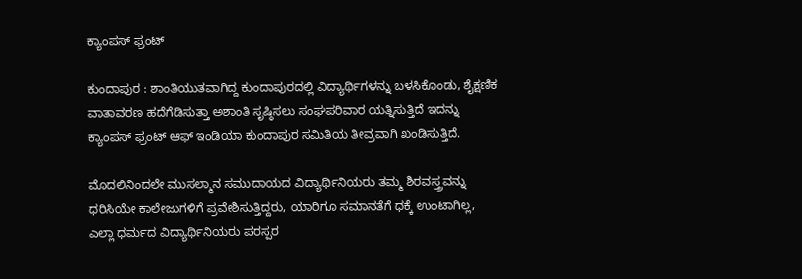ಕ್ಯಾಂಪಸ್ ಫ್ರಂಟ್

ಕುಂದಾಪುರ : ಶಾಂತಿಯುತವಾಗಿದ್ದ ಕುಂದಾಪುರದಲ್ಲಿ ವಿದ್ಯಾರ್ಥಿಗಳನ್ನು ಬಳಸಿಕೊಂಡು, ಶೈಕ್ಷಣಿಕ ವಾತಾವರಣ ಹದೆಗೆಡಿಸುತ್ತಾ ಅಶಾಂತಿ ಸೃಷ್ಠಿಸಲು ಸಂಘಪರಿವಾರ ಯತ್ನಿಸುತ್ತಿದೆ ಇದನ್ನು ಕ್ಯಾಂಪಸ್ ಫ್ರಂಟ್ ಆಫ್ ಇಂಡಿಯಾ ಕುಂದಾಪುರ ಸಮಿತಿಯ ತೀವ್ರವಾಗಿ ಖಂಡಿಸುತ್ತಿದೆ.

ಮೊದಲಿನಿಂದಲೇ ಮುಸಲ್ಮಾನ ಸಮುದಾಯದ ವಿದ್ಯಾರ್ಥಿನಿಯರು ತಮ್ಮ ಶಿರವಸ್ತ್ರವನ್ನು ಧರಿಸಿಯೇ ಕಾಲೇಜುಗಳಿಗೆ ಪ್ರವೇಶಿಸುತ್ತಿದ್ದರು, ಯಾರಿಗೂ ಸಮಾನತೆಗೆ ಧಕ್ಕೆ ಉಂಟಾಗಿಲ್ಲ, ಎಲ್ಲಾ ಧರ್ಮದ ವಿದ್ಯಾರ್ಥಿನಿಯರು ಪರಸ್ಪರ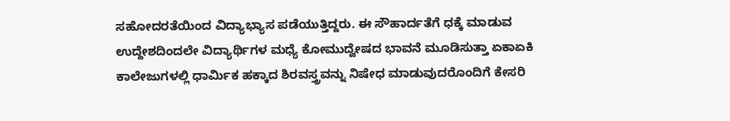ಸಹೋದರತೆಯಿಂದ ವಿದ್ಯಾಭ್ಯಾಸ ಪಡೆಯುತ್ತಿದ್ದರು. ಈ ಸೌಹಾರ್ದತೆಗೆ ಧಕ್ಕೆ ಮಾಡುವ ಉದ್ದೇಶದಿಂದಲೇ ವಿದ್ಯಾರ್ಥಿಗಳ ಮಧ್ಯೆ ಕೋಮುದ್ವೇಷದ ಭಾವನೆ ಮೂಡಿಸುತ್ತಾ ಏಕಾಏಕಿ ಕಾಲೇಜುಗಳಲ್ಲಿ ಧಾರ್ಮಿಕ ಹಕ್ಕಾದ ಶಿರವಸ್ತ್ರವನ್ನು ನಿಷೇಧ ಮಾಡುವುದರೊಂದಿಗೆ ಕೇಸರಿ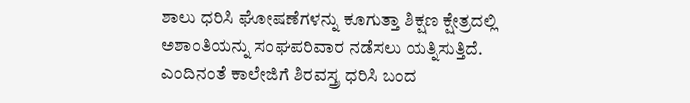ಶಾಲು ಧರಿಸಿ ಘೋಷಣೆಗಳನ್ನು ಕೂಗುತ್ತಾ ಶಿಕ್ಷಣ ಕ್ಷೇತ್ರದಲ್ಲಿ ಅಶಾಂತಿಯನ್ನು ಸಂಘಪರಿವಾರ ನಡೆಸಲು ಯತ್ನಿಸುತ್ತಿದೆ.
ಎಂದಿನಂತೆ ಕಾಲೇಜಿಗೆ ಶಿರವಸ್ತ್ರ ಧರಿಸಿ ಬಂದ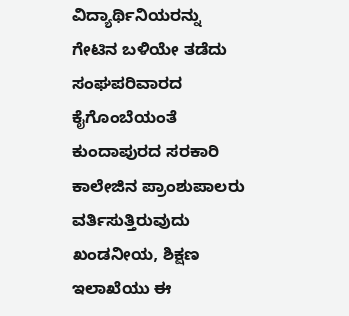ವಿದ್ಯಾರ್ಥಿನಿಯರನ್ನು ಗೇಟಿನ ಬಳಿಯೇ ತಡೆದು ಸಂಘಪರಿವಾರದ ಕೈಗೊಂಬೆಯಂತೆ ಕುಂದಾಪುರದ ಸರಕಾರಿ ಕಾಲೇಜಿನ ಪ್ರಾಂಶುಪಾಲರು ವರ್ತಿಸುತ್ತಿರುವುದು ಖಂಡನೀಯ, ಶಿಕ್ಷಣ ಇಲಾಖೆಯು ಈ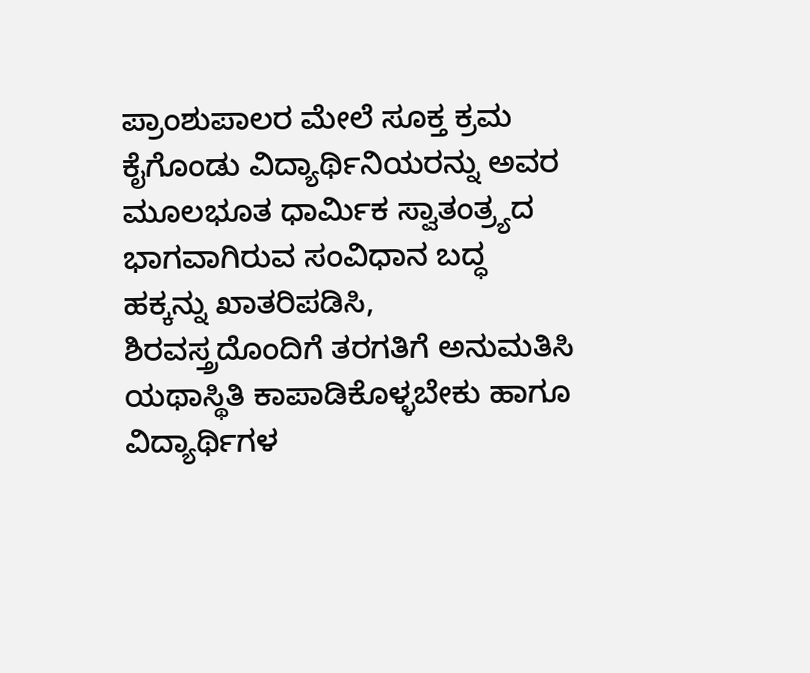ಪ್ರಾಂಶುಪಾಲರ ಮೇಲೆ ಸೂಕ್ತ ಕ್ರಮ ಕೈಗೊಂಡು ವಿದ್ಯಾರ್ಥಿನಿಯರನ್ನು ಅವರ ಮೂಲಭೂತ ಧಾರ್ಮಿಕ ಸ್ವಾತಂತ್ರ್ಯದ ಭಾಗವಾಗಿರುವ ಸಂವಿಧಾನ ಬದ್ಧ ಹಕ್ಕನ್ನು ಖಾತರಿಪಡಿಸಿ, ಶಿರವಸ್ತ್ರದೊಂದಿಗೆ ತರಗತಿಗೆ ಅನುಮತಿಸಿ ಯಥಾಸ್ಥಿತಿ ಕಾಪಾಡಿಕೊಳ್ಳಬೇಕು ಹಾಗೂ ವಿದ್ಯಾರ್ಥಿಗಳ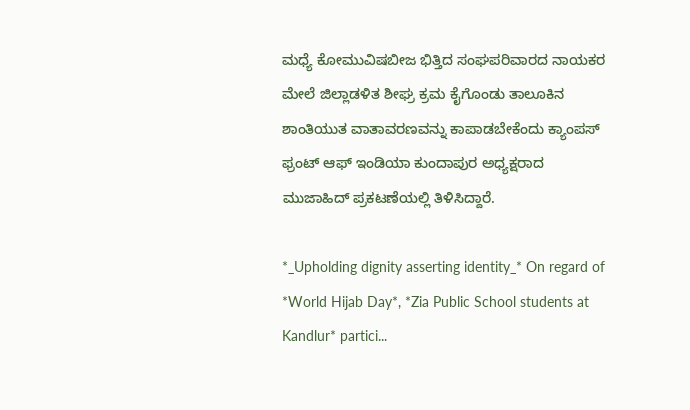ಮಧ್ಯೆ ಕೋಮುವಿಷಬೀಜ ಭಿತ್ತಿದ ಸಂಘಪರಿವಾರದ ನಾಯಕರ ಮೇಲೆ ಜಿಲ್ಲಾಡಳಿತ ಶೀಘ್ರ ಕ್ರಮ ಕೈಗೊಂಡು ತಾಲೂಕಿನ ಶಾಂತಿಯುತ ವಾತಾವರಣವನ್ನು ಕಾಪಾಡಬೇಕೆಂದು ಕ್ಯಾಂಪಸ್ ಫ್ರಂಟ್ ಆಫ್ ಇಂಡಿಯಾ ಕುಂದಾಪುರ ಅಧ್ಯಕ್ಷರಾದ ಮುಜಾಹಿದ್ ಪ್ರಕಟಣೆಯಲ್ಲಿ ತಿಳಿಸಿದ್ದಾರೆ.

*_Upholding dignity asserting identity_* On regard of *World Hijab Day*, *Zia Public School students at Kandlur* partici...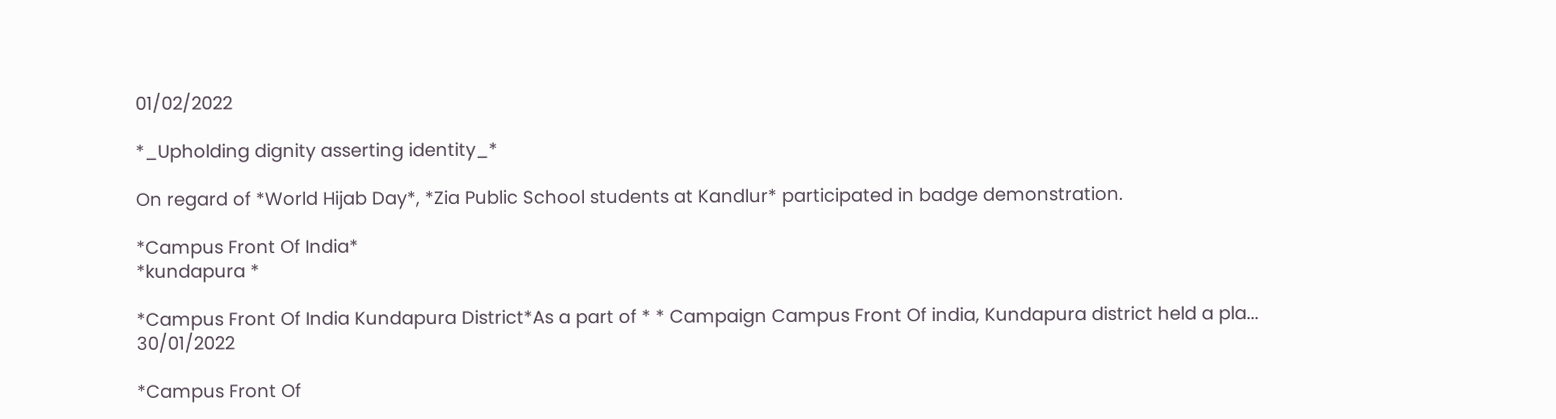01/02/2022

*_Upholding dignity asserting identity_*

On regard of *World Hijab Day*, *Zia Public School students at Kandlur* participated in badge demonstration.

*Campus Front Of India*
*kundapura *

*Campus Front Of India Kundapura District*As a part of * * Campaign Campus Front Of india, Kundapura district held a pla...
30/01/2022

*Campus Front Of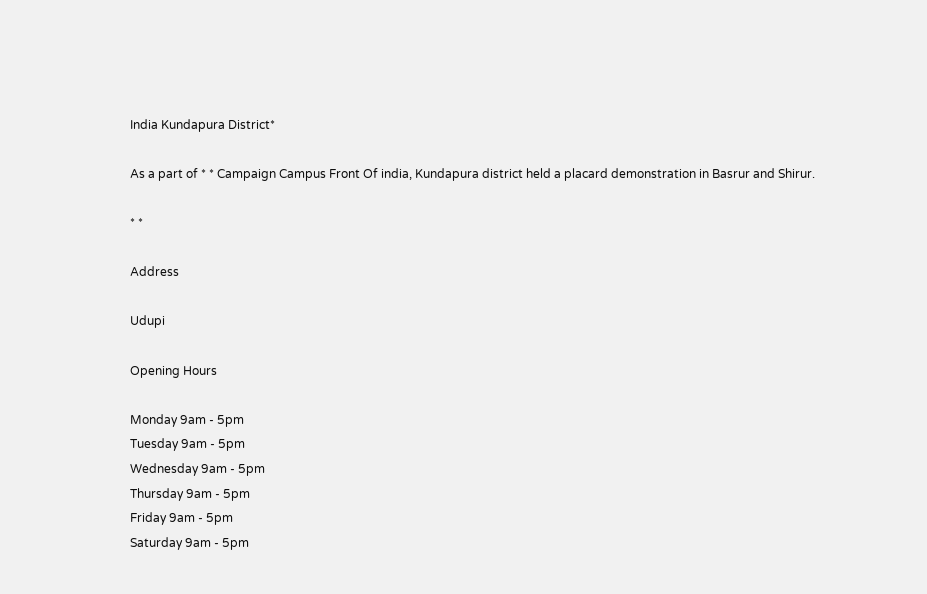India Kundapura District*

As a part of * * Campaign Campus Front Of india, Kundapura district held a placard demonstration in Basrur and Shirur.

* *

Address

Udupi

Opening Hours

Monday 9am - 5pm
Tuesday 9am - 5pm
Wednesday 9am - 5pm
Thursday 9am - 5pm
Friday 9am - 5pm
Saturday 9am - 5pm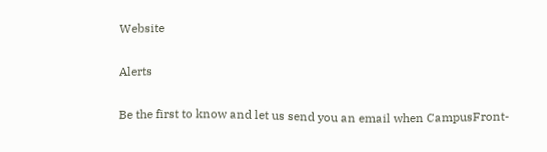Website

Alerts

Be the first to know and let us send you an email when CampusFront-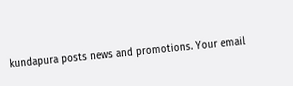kundapura posts news and promotions. Your email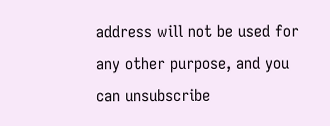address will not be used for any other purpose, and you can unsubscribe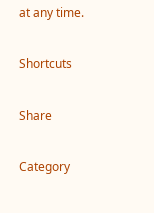at any time.

Shortcuts

Share

Category